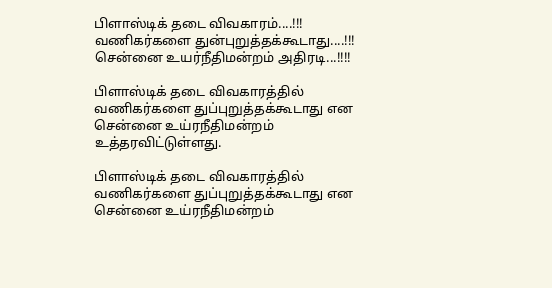பிளாஸ்டிக் தடை விவகாரம்....!!! வணிகர்களை துன்புறுத்தக்கூடாது....!!! சென்னை உயர்நீதிமன்றம் அதிரடி...!!!!

பிளாஸ்டிக் தடை விவகாரத்தில் வணிகர்களை துப்புறுத்தக்கூடாது என சென்னை உய்ரநீதிமன்றம் உத்தரவிட்டுள்ளது.

பிளாஸ்டிக் தடை விவகாரத்தில் வணிகர்களை துப்புறுத்தக்கூடாது என சென்னை உய்ரநீதிமன்றம்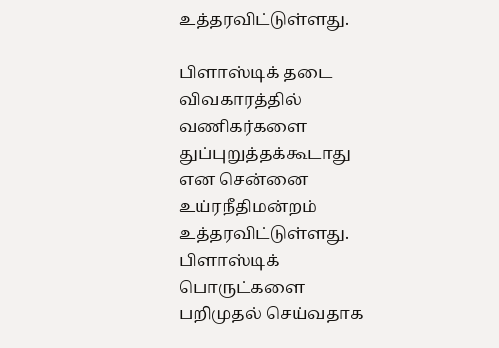உத்தரவிட்டுள்ளது.

பிளாஸ்டிக் தடை விவகாரத்தில் வணிகர்களை துப்புறுத்தக்கூடாது என சென்னை உய்ரநீதிமன்றம் உத்தரவிட்டுள்ளது. பிளாஸ்டிக் பொருட்களை பறிமுதல் செய்வதாக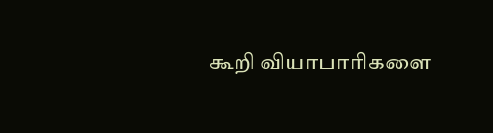கூறி வியாபாரிகளை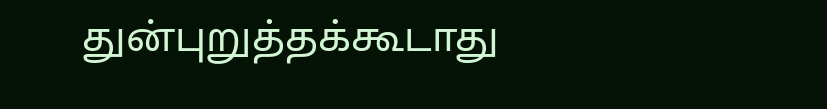துன்புறுத்தக்கூடாது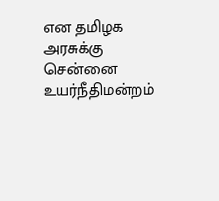என தமிழக அரசுக்கு சென்னை உயர்நீதிமன்றம்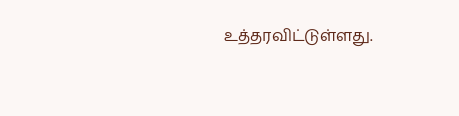உத்தரவிட்டுள்ளது.